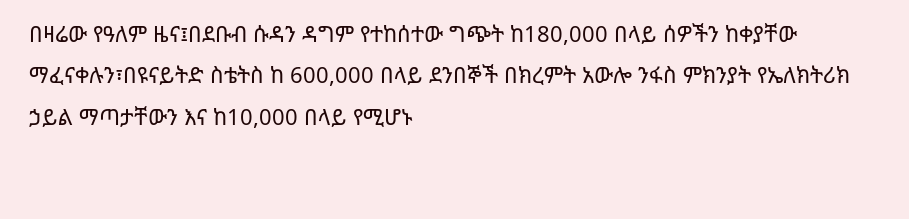በዛሬው የዓለም ዜና፤በደቡብ ሱዳን ዳግም የተከሰተው ግጭት ከ180,000 በላይ ሰዎችን ከቀያቸው ማፈናቀሉን፣በዩናይትድ ስቴትስ ከ 600,000 በላይ ደንበኞች በክረምት አውሎ ንፋስ ምክንያት የኤለክትሪክ ኃይል ማጣታቸውን እና ከ10,000 በላይ የሚሆኑ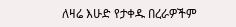ለዛሬ እሁድ የታቀዱ በረራዎችም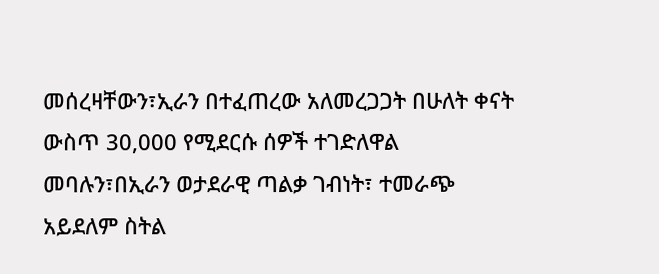መሰረዛቸውን፣ኢራን በተፈጠረው አለመረጋጋት በሁለት ቀናት ውስጥ 30,000 የሚደርሱ ሰዎች ተገድለዋል መባሉን፣በኢራን ወታደራዊ ጣልቃ ገብነት፣ ተመራጭ አይደለም ስትል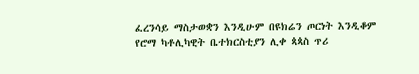ፈረንሳይ ማስታወቋን እንዲሁም በዩክሬን ጦርነት እንዲቆም የሮማ ካቶሊካዊት ቤተክርስቲያን ሊቀ ጳጳስ ጥሪ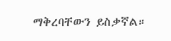ማቅረባቸውን ይስቃኛል።